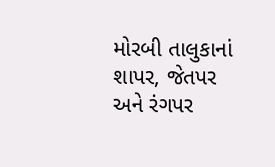મોરબી તાલુકાનાં શાપર, જેતપર અને રંગપર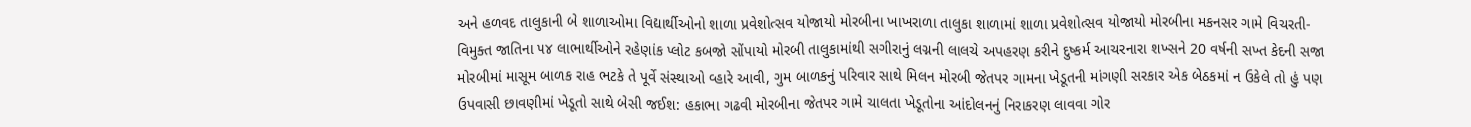અને હળવદ તાલુકાની બે શાળાઓમા વિદ્યાર્થીઓનો શાળા પ્રવેશોત્સવ યોજાયો મોરબીના ખાખરાળા તાલુકા શાળામાં શાળા પ્રવેશોત્સવ યોજાયો મોરબીના મકનસર ગામે વિચરતી-વિમુક્ત જાતિના ૫૪ લાભાર્થીઓને રહેણાંક પ્લોટ કબજો સોંપાયો મોરબી તાલુકામાંથી સગીરાનું લગ્નની લાલચે અપહરણ કરીને દુષ્કર્મ આચરનારા શખ્સને 20 વર્ષની સખ્ત કેદની સજા મોરબીમાં માસૂમ બાળક રાહ ભટકે તે પૂર્વે સંસ્થાઓ વ્હારે આવી, ગુમ બાળકનું પરિવાર સાથે મિલન મોરબી જેતપર ગામના ખેડૂતની માંગણી સરકાર એક બેઠકમાં ન ઉકેલે તો હું પણ ઉપવાસી છાવણીમાં ખેડૂતો સાથે બેસી જઈશ: હકાભા ગઢવી મોરબીના જેતપર ગામે ચાલતા ખેડૂતોના આંદોલનનું નિરાકરણ લાવવા ગોર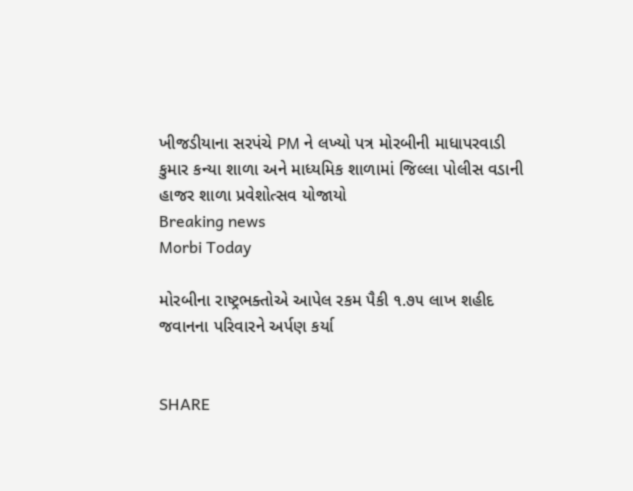ખીજડીયાના સરપંચે PM ને લખ્યો પત્ર મોરબીની માધાપરવાડી કુમાર કન્યા શાળા અને માધ્યમિક શાળામાં જિલ્લા પોલીસ વડાની હાજર શાળા પ્રવેશોત્સવ યોજાયો
Breaking news
Morbi Today

મોરબીના રાષ્ટ્રભક્તોએ આપેલ રકમ પૈકી ૧.૭૫ લાખ શહીદ જવાનના પરિવારને અર્પણ કર્યા


SHARE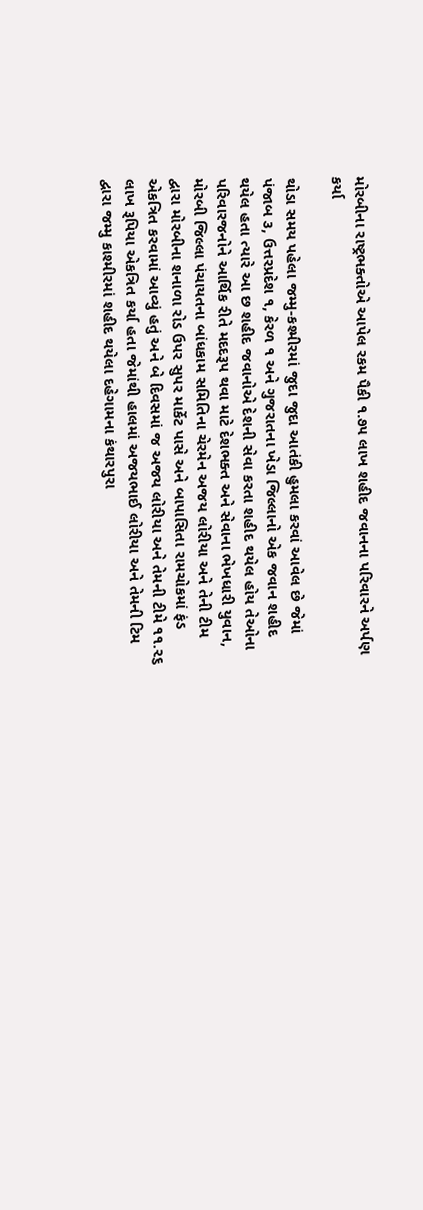મોરબીના રાષ્ટ્રભક્તોએ આપેલ રકમ પૈકી ૧.૭૫ લાખ શહીદ જવાનના પરિવારને અર્પણ કર્યા

થોડા સમય પહેલા જમ્મુ-કશ્મીરમાં જુદા જુદા આતંકી હુમલા કરવાં આવેલ છે જેમાં પંજાબ ૩, ઉત્તરપ્રદેશ ૧, કેરળ ૧ અને ગુજરાતના ખેડા જિલ્લાનો એક જવાન શહીદ થયેલ હતા ત્યારે આ છ શહીદ જવાનોએ દેશની સેવા કરતા શહીદ થયેલ હોય તેઓના પરિવારજનોને આર્થિક રીતે મદદરૂપ થવા માટે દેશભક્ત અને સેવાના ભેખધારી યુવાન, મોરબી જિલ્લા પંચાયતના બાંધકામ સમિતિના ચેરમેન અજય લોરીયા અને તેની ટીમ દ્વારા મોરબીના શનાળા રોડ ઉપર સુપર માર્કેટ પાસે અને બાપાસિતા રામચોકમાં ફંડ એકત્રિત કરવામાં આવ્યું હતું અને બે દિવસમાં જ અજય લોરીયા અને તેમની ટીમે ૧૧.૨૬ લાખ રૂપિયા એકત્રિત કર્યા હતા જેમાંથી હાલમાં અજયભાઈ લોરીયા અને તેમની ટિમ દ્વારા જમ્મુ કાશ્મીરમાં શહીદ થયેલા દહેગામના કંથારપુરા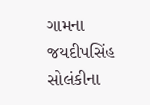ગામના જયદીપસિંહ સોલંકીના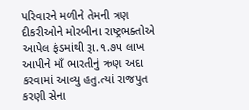પરિવારને મળીને તેમની ત્રણ દીકરીઓને મોરબીના રાષ્ટ્રભક્તોએ આપેલ ફંડમાંથી રૂા.૧.૭૫ લાખ આપીને માઁ ભારતીનું ઋણ અદા કરવામાં આવ્યુ હતુ.ત્યાં રાજપુત કરણી સેના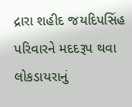દ્રારા શહીદ જયદિપસિંહ પરિવારને મદદરૂપ થવા લોકડાયરાનું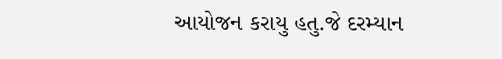આયોજન કરાયુ હતુ.જે દરમ્યાન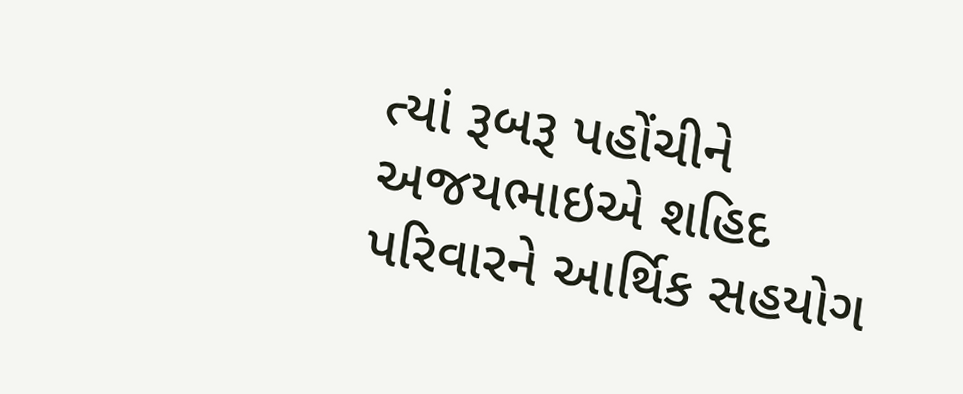ત્યાં રૂબરૂ પહોંચીને અજયભાઇએ શહિદ પરિવારને આર્થિક સહયોગ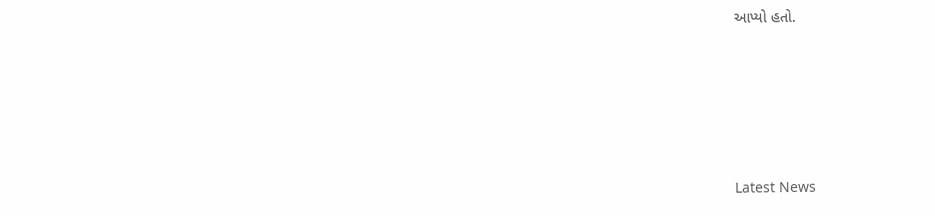આપ્યો હતો.






Latest News